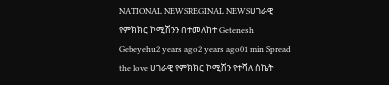NATIONAL NEWSREGINAL NEWSሀገራዊ የምክክር ኮሚሽንን በተመለከተ Getenesh Gebeyehu2 years ago2 years ago01 min Spread the love ሀገራዊ የምክክር ኮሚሽን የተሻለ ስኬት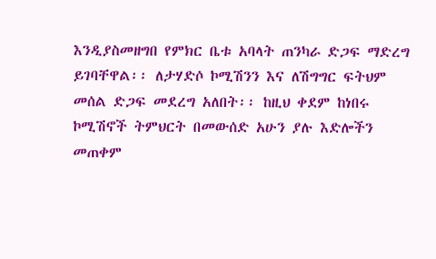እንዲያስመዘግበ የምክር ቤቱ አባላት ጠንካራ ድጋፍ ማድረግ ይገባቸዋል፡፡ ለታሃድሶ ኮሚሽንን እና ለሽግግር ፍትህም መሰል ድጋፍ መደረግ አለበት፡፡ ከዚህ ቀደም ከነበሩ ኮሚሽኖች ትምህርት በመውሰድ አሁን ያሉ እድሎችን መጠቀም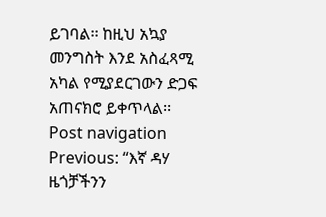ይገባል፡፡ ከዚህ አኳያ መንግስት እንደ አስፈጻሚ አካል የሚያደርገውን ድጋፍ አጠናክሮ ይቀጥላል፡፡ Post navigation Previous: “እኛ ዳሃ ዜጎቻችንን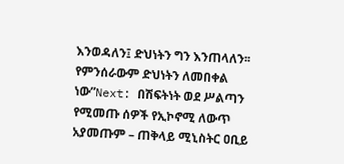እንወዳለን፤ ድህነትን ግን እንጠላለን፡፡ የምንሰራውም ድህነትን ለመበቀል ነው”Next: በሽፍትነት ወደ ሥልጣን የሚመጡ ሰዎች የኢኮኖሚ ለውጥ አያመጡም – ጠቅላይ ሚኒስትር ዐቢይ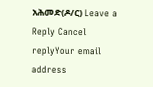አሕመድ(ዶ/ር) Leave a Reply Cancel replyYour email address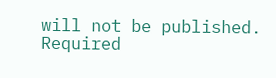will not be published. Required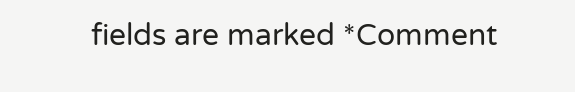fields are marked *Comment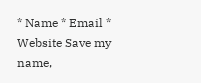* Name * Email * Website Save my name,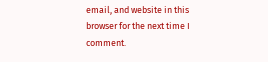email, and website in this browser for the next time I comment.